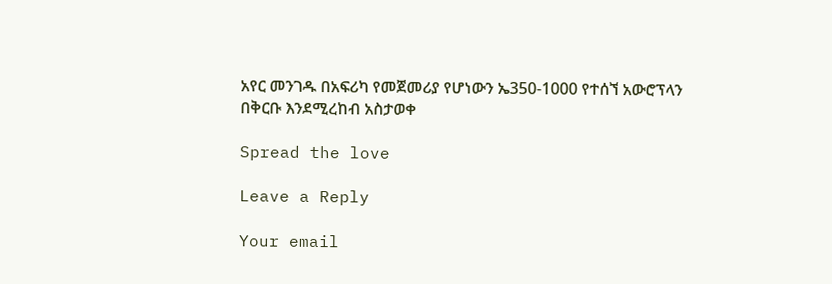አየር መንገዱ በአፍሪካ የመጀመሪያ የሆነውን ኤ350-1000 የተሰኘ አውሮፕላን በቅርቡ እንደሚረከብ አስታወቀ

Spread the love

Leave a Reply

Your email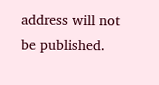address will not be published.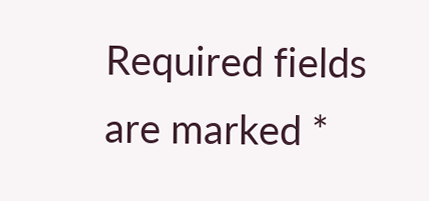Required fields are marked *